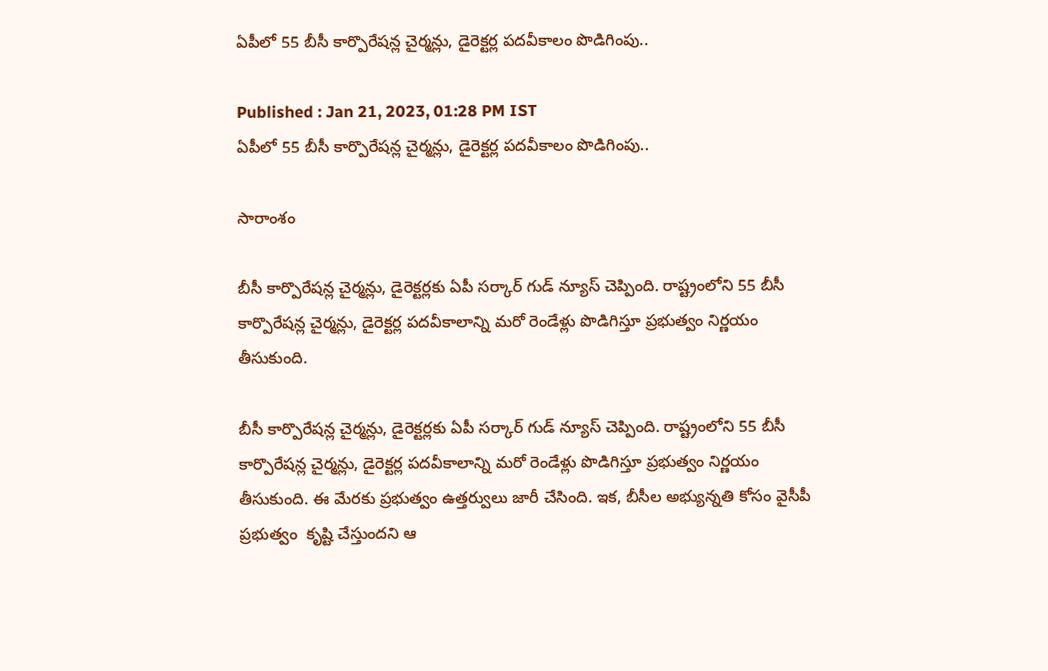ఏపీలో 55 బీసీ కార్పొరేషన్ల చైర్మన్లు, డైరెక్టర్ల పదవీకాలం పొడిగింపు..

Published : Jan 21, 2023, 01:28 PM IST
ఏపీలో 55 బీసీ కార్పొరేషన్ల చైర్మన్లు, డైరెక్టర్ల పదవీకాలం పొడిగింపు..

సారాంశం

బీసీ కార్పొరేషన్ల చైర్మన్లు, డైరెక్టర్లకు ఏపీ సర్కార్ గుడ్ న్యూస్ చెప్పింది. రాష్ట్రంలోని 55 బీసీ కార్పొరేషన్ల చైర్మన్లు, డైరెక్టర్ల పదవీకాలాన్ని మరో రెండేళ్లు పొడిగిస్తూ ప్రభుత్వం నిర్ణయం తీసుకుంది.

బీసీ కార్పొరేషన్ల చైర్మన్లు, డైరెక్టర్లకు ఏపీ సర్కార్ గుడ్ న్యూస్ చెప్పింది. రాష్ట్రంలోని 55 బీసీ కార్పొరేషన్ల చైర్మన్లు, డైరెక్టర్ల పదవీకాలాన్ని మరో రెండేళ్లు పొడిగిస్తూ ప్రభుత్వం నిర్ణయం తీసుకుంది. ఈ మేరకు ప్రభుత్వం ఉత్తర్వులు జారీ చేసింది. ఇక, బీసీల అభ్యున్నతి కోసం వైసీపీ ప్రభుత్వం  కృష్టి చేస్తుందని ఆ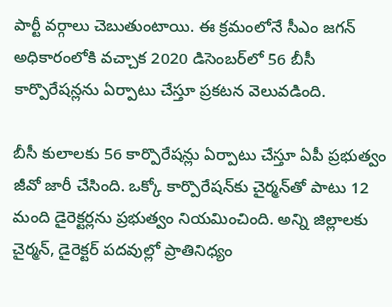పార్టీ వర్గాలు చెబుతుంటాయి. ఈ క్రమంలోనే సీఎం జగన్ అధికారంలోకి వచ్చాక 2020 డిసెంబర్‌లో 56 బీసీ కార్పొరేషన్లను ఏర్పాటు చేస్తూ ప్రకటన వెలువడింది.

బీసీ కులాలకు 56 కార్పొరేషన్లు ఏర్పాటు చేస్తూ ఏపీ ప్రభుత్వం జీవో జారీ చేసింది. ఒక్కో కార్పొరేషన్‌కు చైర్మన్‌తో పాటు 12 మంది డైరెక్టర్లను ప్రభుత్వం నియమించింది. అన్ని జిల్లాలకు చైర్మన్, డైరెక్టర్ పదవుల్లో ప్రాతినిధ్యం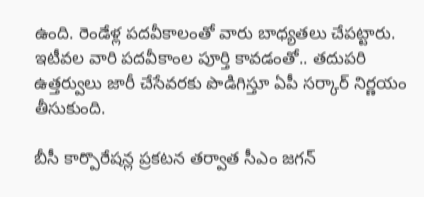ఉంది. రెండేళ్ల పదవీకాలంతో వారు బాధ్యతలు చేపట్టారు. ఇటీవల వారి పదవీకాంల పూర్తి కావడంతో.. తదుపరి ఉత్తర్వులు జారీ చేసేవరకు పొడిగిస్తూ ఏపీ సర్కార్ నిర్ణయం తీసుకుంది.

బీసీ కార్పొరేషన్ల ప్రకటన తర్వాత సీఎం జగన్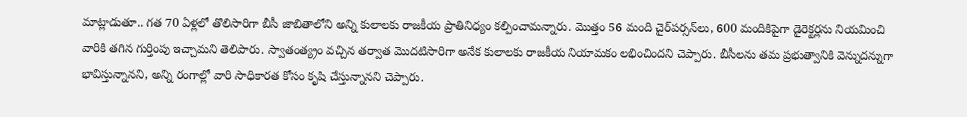మాట్లాడుతూ.. గత 70 ఏళ్లలో తొలిసారిగా బీసీ జాబితాలోని అన్ని కులాలకు రాజకీయ ప్రాతినిధ్యం కల్పించామన్నారు. మొత్తం 56 మంది చైర్‌పర్సన్‌లు, 600 మందికిపైగా డైరెక్టర్లను నియమించి వారికి తగిన గుర్తింపు ఇచ్చామని తెలిపారు. స్వాతంత్య్రం వచ్చిన తర్వాత మొదటిసారిగా అనేక కులాలకు రాజకీయ నియామకం లభించిందని చెప్పారు. బీసీలను తమ ప్రభుత్వానికి వెన్నుదన్నుగా భావిస్తున్నానని, అన్ని రంగాల్లో వారి సాధికారత కోసం కృషి చేస్తున్నానని చెప్పారు.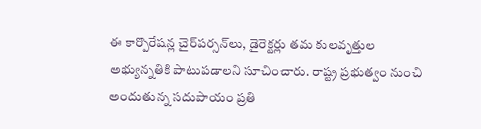ఈ కార్పొరేషన్ల చైర్‌పర్సన్‌లు, డైరెక్టర్లు తమ కులవృత్తుల అభ్యున్నతికి పాటుపడాలని సూచించారు. రాష్ట్ర ప్రభుత్వం నుంచి అందుతున్న సదుపాయం ప్రతి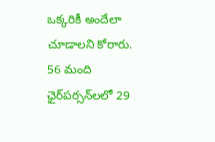ఒక్కరికీ అందేలా చూడాలని కోరారు. 56 మంది ఛైర్‌పర్సన్‌లలో 29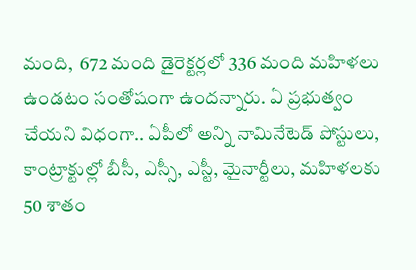మంది,  672 మంది డైరెక్టర్లలో 336 మంది మహిళలు ఉండటం సంతోషంగా ఉందన్నారు. ఏ ప్రభుత్వం చేయని విధంగా.. ఏపీలో అన్ని నామినేటెడ్ పోస్టులు, కాంట్రాక్టుల్లో బీసీ, ఎస్సీ, ఎస్టీ, మైనార్టీలు, మహిళలకు 50 శాతం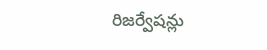రిజర్వేషన్లు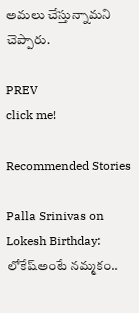అమలు చేస్తున్నామని చెప్పారు.

PREV
click me!

Recommended Stories

Palla Srinivas on Lokesh Birthday: లోకేష్అంటే నమ్మకం..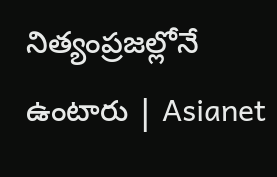నిత్యంప్రజల్లోనే ఉంటారు | Asianet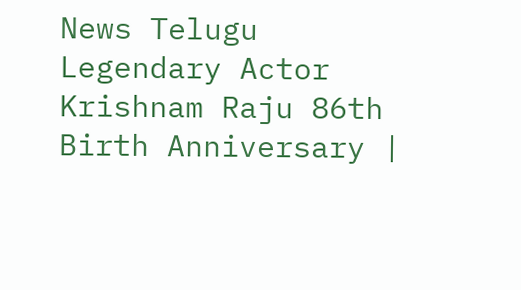News Telugu
Legendary Actor Krishnam Raju 86th Birth Anniversary |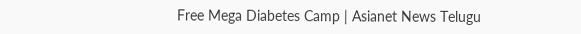Free Mega Diabetes Camp | Asianet News Telugu